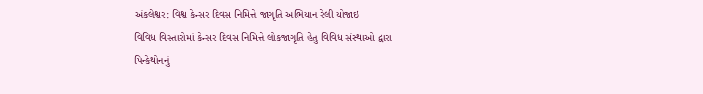અંકલેશ્વર: વિશ્વ કેન્સર દિવસ નિમિત્તે જાગૃતિ અભિયાન રેલી યોજાઇ
વિવિધ વિસ્તારોમાં કેન્સર દિવસ નિમિત્તે લોકજાગૃતિ હેતુ વિવિધ સંસ્થાઓ દ્વારા પિન્કેથોનનું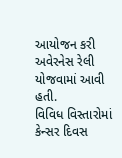આયોજન કરી અવેરનેસ રેલી યોજવામાં આવી હતી.
વિવિધ વિસ્તારોમાં કેન્સર દિવસ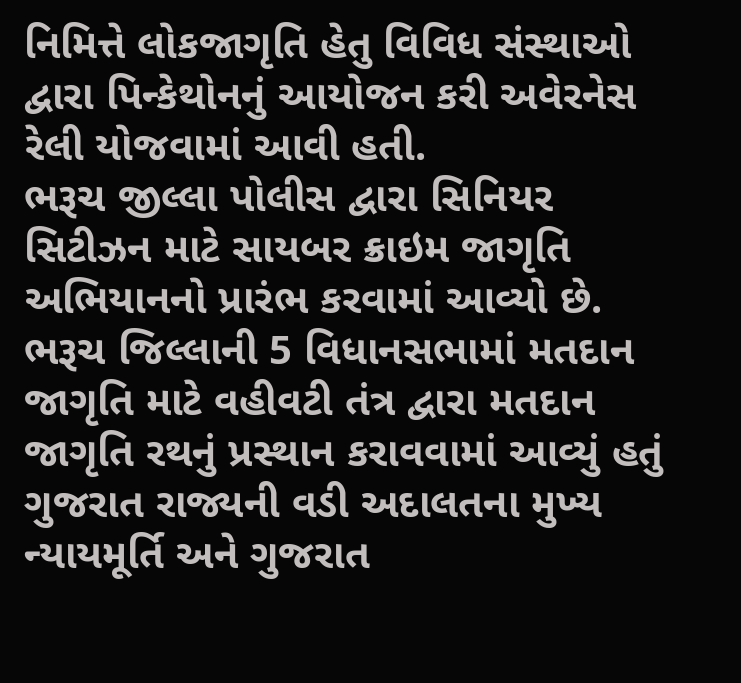નિમિત્તે લોકજાગૃતિ હેતુ વિવિધ સંસ્થાઓ દ્વારા પિન્કેથોનનું આયોજન કરી અવેરનેસ રેલી યોજવામાં આવી હતી.
ભરૂચ જીલ્લા પોલીસ દ્વારા સિનિયર સિટીઝન માટે સાયબર ક્રાઇમ જાગૃતિ અભિયાનનો પ્રારંભ કરવામાં આવ્યો છે.
ભરૂચ જિલ્લાની 5 વિધાનસભામાં મતદાન જાગૃતિ માટે વહીવટી તંત્ર દ્વારા મતદાન જાગૃતિ રથનું પ્રસ્થાન કરાવવામાં આવ્યું હતું
ગુજરાત રાજ્યની વડી અદાલતના મુખ્ય ન્યાયમૂર્તિ અને ગુજરાત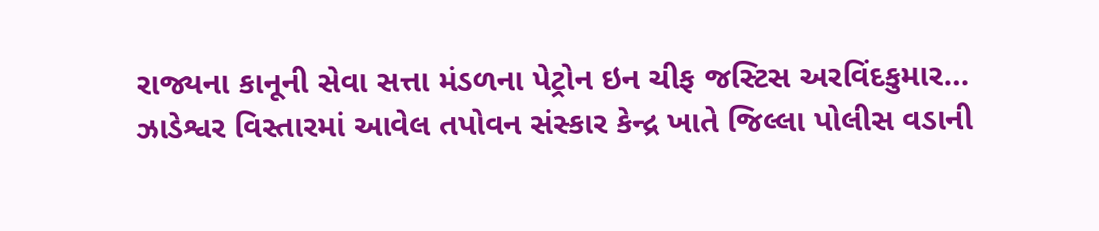રાજ્યના કાનૂની સેવા સત્તા મંડળના પેટ્રોન ઇન ચીફ જસ્ટિસ અરવિંદકુમાર…
ઝાડેશ્વર વિસ્તારમાં આવેલ તપોવન સંસ્કાર કેન્દ્ર ખાતે જિલ્લા પોલીસ વડાની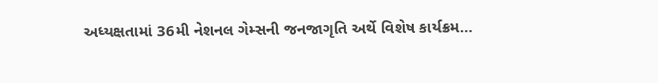અધ્યક્ષતામાં 36મી નેશનલ ગેમ્સની જનજાગૃતિ અર્થે વિશેષ કાર્યક્રમ…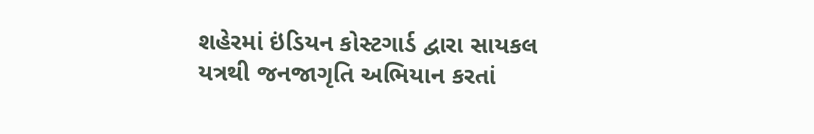શહેરમાં ઇંડિયન કોસ્ટગાર્ડ દ્વારા સાયકલ યત્રથી જનજાગૃતિ અભિયાન કરતાં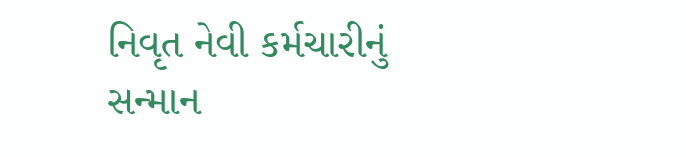નિવૃત નેવી કર્મચારીનું સન્માન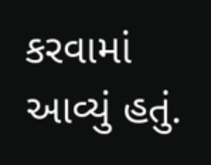કરવામાં આવ્યું હતું.